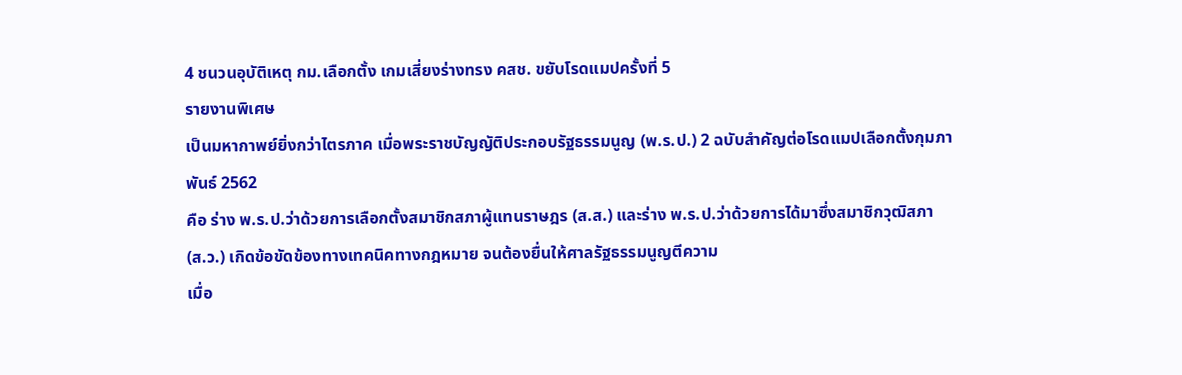4 ชนวนอุบัติเหตุ กม.เลือกตั้ง เกมเสี่ยงร่างทรง คสช. ขยับโรดแมปครั้งที่ 5
รายงานพิเศษ
เป็นมหากาพย์ยิ่งกว่าไตรภาค เมื่อพระราชบัญญัติประกอบรัฐธรรมนูญ (พ.ร.ป.) 2 ฉบับสำคัญต่อโรดแมปเลือกตั้งกุมภาพันธ์ 2562
คือ ร่าง พ.ร.ป.ว่าด้วยการเลือกตั้งสมาชิกสภาผู้แทนราษฎร (ส.ส.) และร่าง พ.ร.ป.ว่าด้วยการได้มาซึ่งสมาชิกวุฒิสภา (ส.ว.) เกิดข้อขัดข้องทางเทคนิคทางกฎหมาย จนต้องยื่นให้ศาลรัฐธรรมนูญตีความ
เมื่อ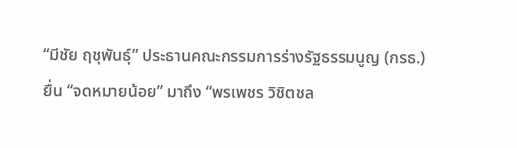“มีชัย ฤชุพันธุ์” ประธานคณะกรรมการร่างรัฐธรรมนูญ (กรธ.) ยื่น “จดหมายน้อย” มาถึง “พรเพชร วิชิตชล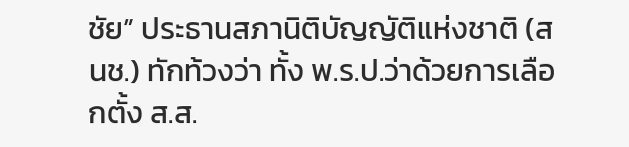ชัย” ประธานสภานิติบัญญัติแห่งชาติ (สนช.) ทักท้วงว่า ทั้ง พ.ร.ป.ว่าด้วยการเลือกตั้ง ส.ส.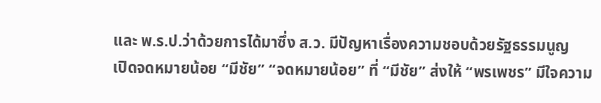และ พ.ร.ป.ว่าด้วยการได้มาซึ่ง ส.ว. มีปัญหาเรื่องความชอบด้วยรัฐธรรมนูญ
เปิดจดหมายน้อย “มีชัย” “จดหมายน้อย” ที่ “มีชัย” ส่งให้ “พรเพชร” มีใจความ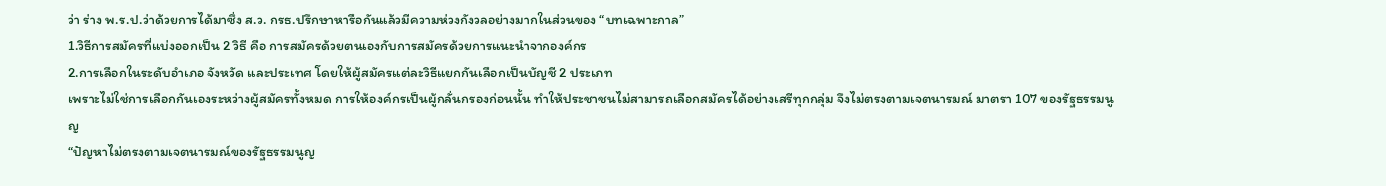ว่า ร่าง พ.ร.ป.ว่าด้วยการได้มาซึ่ง ส.ว. กรธ.ปรึกษาหารือกันแล้วมีความห่วงกังวลอย่างมากในส่วนของ “บทเฉพาะกาล”
1.วิธีการสมัครที่แบ่งออกเป็น 2 วิธี คือ การสมัครด้วยตนเองกับการสมัครด้วยการแนะนำจากองค์กร
2.การเลือกในระดับอำเภอ จังหวัด และประเทศ โดยให้ผู้สมัครแต่ละวิธีแยกกันเลือกเป็นบัญชี 2 ประเภท
เพราะไม่ใช่การเลือกกันเองระหว่างผู้สมัครทั้งหมด การให้องค์กรเป็นผู้กลั่นกรองก่อนนั้น ทำให้ประชาชนไม่สามารถเลือกสมัครได้อย่างเสรีทุกกลุ่ม จึงไม่ตรงตามเจตนารมณ์ มาตรา 107 ของรัฐธรรมนูญ
“ปัญหาไม่ตรงตามเจตนารมณ์ของรัฐธรรมนูญ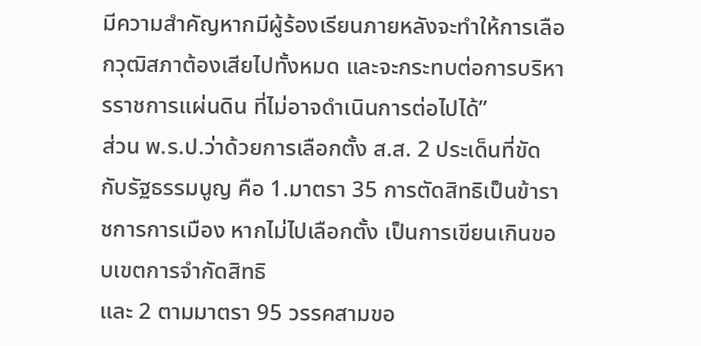มีความสำคัญหากมีผู้ร้องเรียนภายหลังจะทำให้การเลือกวุฒิสภาต้องเสียไปทั้งหมด และจะกระทบต่อการบริหารราชการแผ่นดิน ที่ไม่อาจดำเนินการต่อไปได้”
ส่วน พ.ร.ป.ว่าด้วยการเลือกตั้ง ส.ส. 2 ประเด็นที่ขัดกับรัฐธรรมนูญ คือ 1.มาตรา 35 การตัดสิทธิเป็นข้าราชการการเมือง หากไม่ไปเลือกตั้ง เป็นการเขียนเกินขอบเขตการจำกัดสิทธิ
และ 2 ตามมาตรา 95 วรรคสามขอ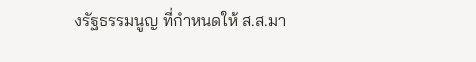งรัฐธรรมนูญ ที่กำหนดให้ ส.ส.มา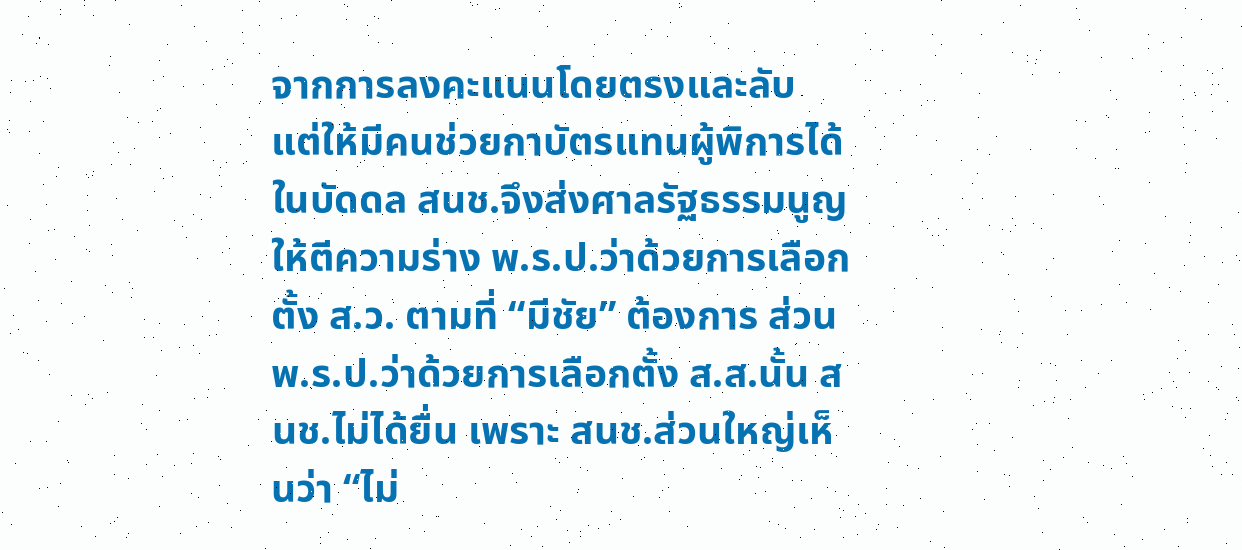จากการลงคะแนนโดยตรงและลับ แต่ให้มีคนช่วยกาบัตรแทนผู้พิการได้ในบัดดล สนช.จึงส่งศาลรัฐธรรมนูญให้ตีความร่าง พ.ร.ป.ว่าด้วยการเลือกตั้ง ส.ว. ตามที่ “มีชัย” ต้องการ ส่วน พ.ร.ป.ว่าด้วยการเลือกตั้ง ส.ส.นั้น สนช.ไม่ได้ยื่น เพราะ สนช.ส่วนใหญ่เห็นว่า “ไม่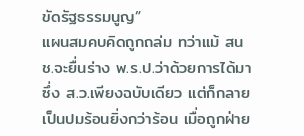ขัดรัฐธรรมนูญ”
แผนสมคบคิดถูกถล่ม ทว่าแม้ สนช.จะยื่นร่าง พ.ร.ป.ว่าด้วยการได้มาซึ่ง ส.ว.เพียงฉบับเดียว แต่ก็กลายเป็นปมร้อนยิ่งกว่าร้อน เมื่อถูกฝ่าย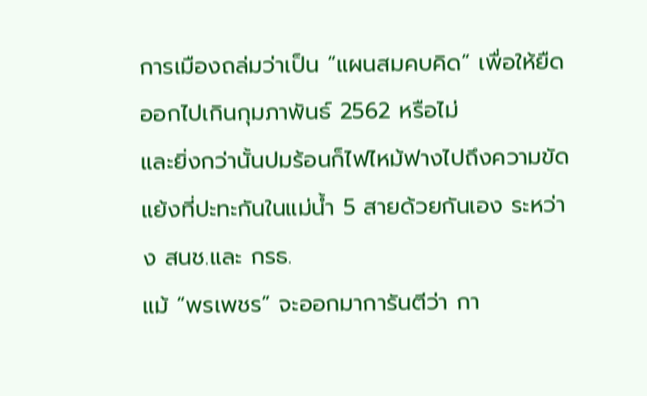การเมืองถล่มว่าเป็น “แผนสมคบคิด” เพื่อให้ยืดออกไปเกินกุมภาพันธ์ 2562 หรือไม่
และยิ่งกว่านั้นปมร้อนก็ไฟไหม้ฟางไปถึงความขัดแย้งที่ปะทะกันในแม่น้ำ 5 สายด้วยกันเอง ระหว่าง สนช.และ กรธ.
แม้ “พรเพชร” จะออกมาการันตีว่า กา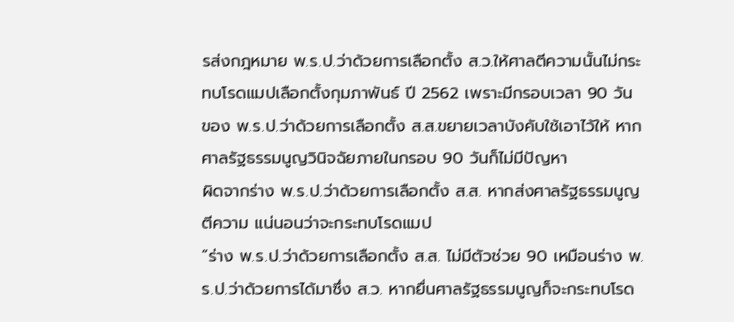รส่งกฎหมาย พ.ร.ป.ว่าด้วยการเลือกตั้ง ส.ว.ให้ศาลตีความนั้นไม่กระทบโรดแมปเลือกตั้งกุมภาพันธ์ ปี 2562 เพราะมีกรอบเวลา 90 วัน ของ พ.ร.ป.ว่าด้วยการเลือกตั้ง ส.ส.ขยายเวลาบังคับใช้เอาไว้ให้ หากศาลรัฐธรรมนูญวินิจฉัยภายในกรอบ 90 วันก็ไม่มีปัญหา
ผิดจากร่าง พ.ร.ป.ว่าด้วยการเลือกตั้ง ส.ส. หากส่งศาลรัฐธรรมนูญตีความ แน่นอนว่าจะกระทบโรดแมป
“ร่าง พ.ร.ป.ว่าด้วยการเลือกตั้ง ส.ส. ไม่มีตัวช่วย 90 เหมือนร่าง พ.ร.ป.ว่าด้วยการได้มาซึ่ง ส.ว. หากยื่นศาลรัฐธรรมนูญก็จะกระทบโรด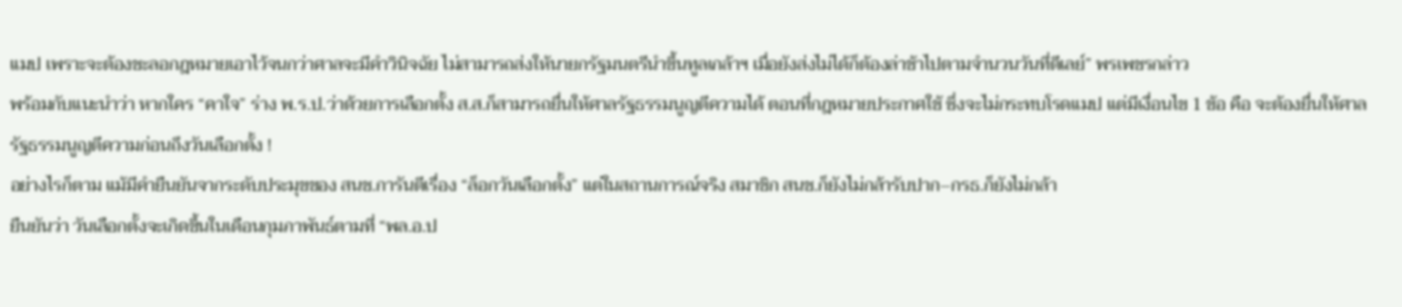แมป เพราะจะต้องชะลอกฎหมายเอาไว้จนกว่าศาลจะมีคำวินิจฉัย ไม่สามารถส่งให้นายกรัฐมนตรีนำขึ้นทูลเกล้าฯ เมื่อยังส่งไม่ได้ก็ต้องล่าช้าไปตามจำนวนวันที่ดีเลย์” พรเพชรกล่าว
พร้อมกับแนะนำว่า หากใคร “คาใจ” ร่าง พ.ร.ป.ว่าด้วยการเลือกตั้ง ส.ส.ก็สามารถยื่นให้ศาลรัฐธรรมนูญตีความได้ ตอนที่กฎหมายประกาศใช้ ซึ่งจะไม่กระทบโรดแมป แต่มีเงื่อนไข 1 ข้อ คือ จะต้องยื่นให้ศาลรัฐธรรมนูญตีความก่อนถึงวันเลือกตั้ง !
อย่างไรก็ตาม แม้มีคำยืนยันจากระดับประมุขของ สนช.การันตีเรื่อง “ล็อกวันเลือกตั้ง” แต่ในสถานการณ์จริง สมาชิก สนช.ก็ยังไม่กล้ารับปาก–กรธ.ก็ยังไม่กล้า
ยืนยันว่า วันเลือกตั้งจะเกิดขึ้นในเดือนกุมภาพันธ์ตามที่ “พล.อ.ป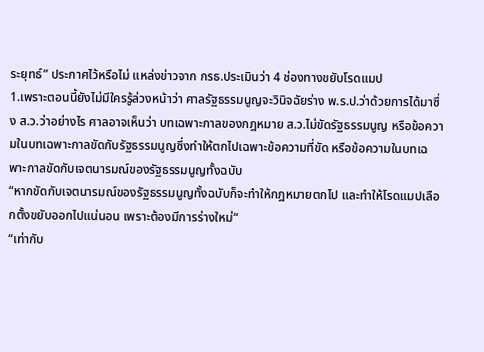ระยุทธ์” ประกาศไว้หรือไม่ แหล่งข่าวจาก กรธ.ประเมินว่า 4 ช่องทางขยับโรดแมป
1.เพราะตอนนี้ยังไม่มีใครรู้ล่วงหน้าว่า ศาลรัฐธรรมนูญจะวินิจฉัยร่าง พ.ร.ป.ว่าด้วยการได้มาซึ่ง ส.ว.ว่าอย่างไร ศาลอาจเห็นว่า บทเฉพาะกาลของกฎหมาย ส.ว.ไม่ขัดรัฐธรรมนูญ หรือข้อความในบทเฉพาะกาลขัดกับรัฐธรรมนูญซึ่งทำให้ตกไปเฉพาะข้อความที่ขัด หรือข้อความในบทเฉพาะกาลขัดกับเจตนารมณ์ของรัฐธรรมนูญทั้งฉบับ
“หากขัดกับเจตนารมณ์ของรัฐธรรมนูญทั้งฉบับก็จะทำให้กฎหมายตกไป และทำให้โรดแมปเลือกตั้งขยับออกไปแน่นอน เพราะต้องมีการร่างใหม่“
“เท่ากับ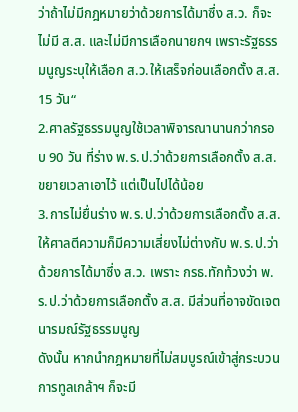ว่าถ้าไม่มีกฎหมายว่าด้วยการได้มาซึ่ง ส.ว. ก็จะไม่มี ส.ส. และไม่มีการเลือกนายกฯ เพราะรัฐธรรมนูญระบุให้เลือก ส.ว.ให้เสร็จก่อนเลือกตั้ง ส.ส. 15 วัน“
2.ศาลรัฐธรรมนูญใช้เวลาพิจารณานานกว่ากรอบ 90 วัน ที่ร่าง พ.ร.ป.ว่าด้วยการเลือกตั้ง ส.ส.ขยายเวลาเอาไว้ แต่เป็นไปได้น้อย
3.การไม่ยื่นร่าง พ.ร.ป.ว่าด้วยการเลือกตั้ง ส.ส.ให้ศาลตีความก็มีความเสี่ยงไม่ต่างกับ พ.ร.ป.ว่าด้วยการได้มาซึ่ง ส.ว. เพราะ กรธ.ทักท้วงว่า พ.ร.ป.ว่าด้วยการเลือกตั้ง ส.ส. มีส่วนที่อาจขัดเจตนารมณ์รัฐธรรมนูญ
ดังนั้น หากนำกฎหมายที่ไม่สมบูรณ์เข้าสู่กระบวนการทูลเกล้าฯ ก็จะมี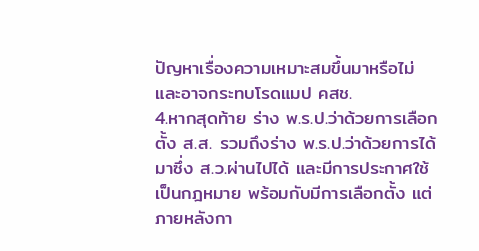ปัญหาเรื่องความเหมาะสมขึ้นมาหรือไม่ และอาจกระทบโรดแมป คสช.
4.หากสุดท้าย ร่าง พ.ร.ป.ว่าด้วยการเลือกตั้ง ส.ส. รวมถึงร่าง พ.ร.ป.ว่าด้วยการได้มาซึ่ง ส.ว.ผ่านไปได้ และมีการประกาศใช้เป็นกฎหมาย พร้อมกับมีการเลือกตั้ง แต่ภายหลังกา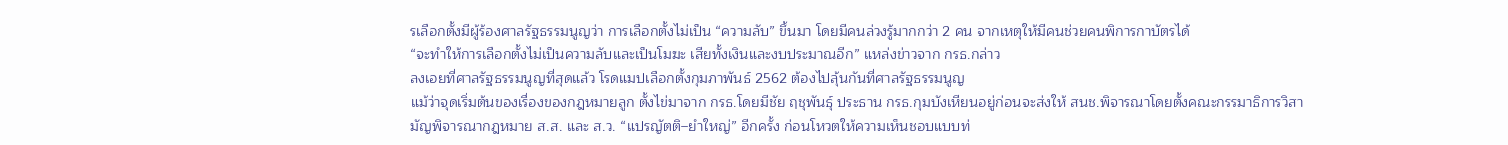รเลือกตั้งมีผู้ร้องศาลรัฐธรรมนูญว่า การเลือกตั้งไม่เป็น “ความลับ” ขึ้นมา โดยมีคนล่วงรู้มากกว่า 2 คน จากเหตุให้มีคนช่วยคนพิการกาบัตรได้
“จะทำให้การเลือกตั้งไม่เป็นความลับและเป็นโมฆะ เสียทั้งเงินและงบประมาณอีก” แหล่งข่าวจาก กรธ.กล่าว
ลงเอยที่ศาลรัฐธรรมนูญที่สุดแล้ว โรดแมปเลือกตั้งกุมภาพันธ์ 2562 ต้องไปลุ้นกันที่ศาลรัฐธรรมนูญ
แม้ว่าจุดเริ่มต้นของเรื่องของกฎหมายลูก ตั้งไข่มาจาก กรธ.โดยมีชัย ฤชุพันธุ์ ประธาน กรธ.กุมบังเหียนอยู่ก่อนจะส่งให้ สนช.พิจารณาโดยตั้งคณะกรรมาธิการวิสามัญพิจารณากฎหมาย ส.ส. และ ส.ว. “แปรญัตติ–ยำใหญ่” อีกครั้ง ก่อนโหวตให้ความเห็นชอบแบบท่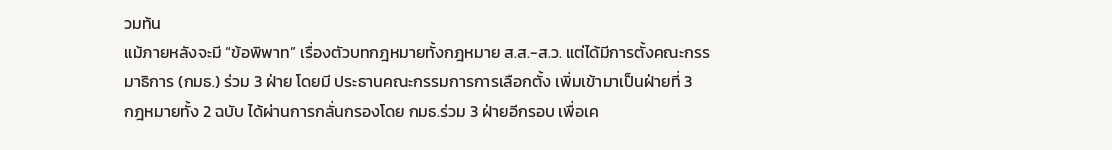วมท้น
แม้ภายหลังจะมี “ข้อพิพาท” เรื่องตัวบทกฎหมายทั้งกฎหมาย ส.ส.-ส.ว. แต่ได้มีการตั้งคณะกรรมาธิการ (กมธ.) ร่วม 3 ฝ่าย โดยมี ประธานคณะกรรมการการเลือกตั้ง เพิ่มเข้ามาเป็นฝ่ายที่ 3
กฎหมายทั้ง 2 ฉบับ ได้ผ่านการกลั่นกรองโดย กมธ.ร่วม 3 ฝ่ายอีกรอบ เพื่อเค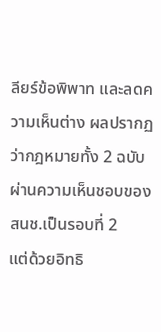ลียร์ข้อพิพาท และลดความเห็นต่าง ผลปรากฏว่ากฎหมายทั้ง 2 ฉบับ ผ่านความเห็นชอบของ สนช.เป็นรอบที่ 2
แต่ด้วยอิทธิ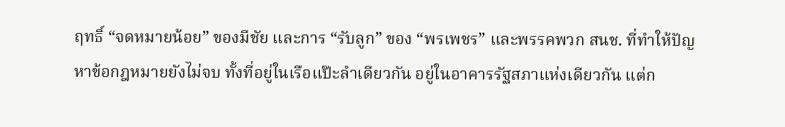ฤทธิ์ “จดหมายน้อย” ของมีชัย และการ “รับลูก” ของ “พรเพชร” และพรรคพวก สนช. ที่ทำให้ปัญหาข้อกฎหมายยังไม่จบ ทั้งที่อยู่ในเรือแป๊ะลำเดียวกัน อยู่ในอาคารรัฐสภาแห่งเดียวกัน แต่ก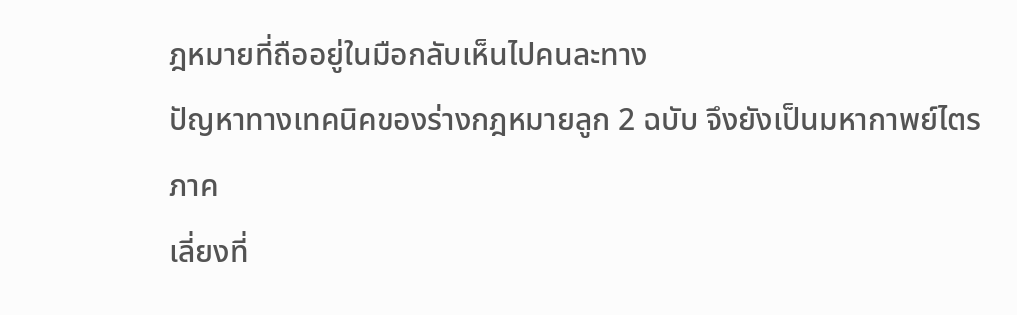ฎหมายที่ถืออยู่ในมือกลับเห็นไปคนละทาง
ปัญหาทางเทคนิคของร่างกฎหมายลูก 2 ฉบับ จึงยังเป็นมหากาพย์ไตรภาค
เลี่ยงที่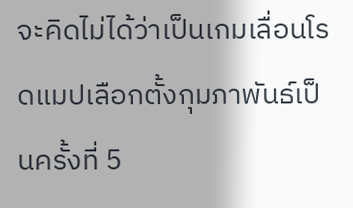จะคิดไม่ได้ว่าเป็นเกมเลื่อนโรดแมปเลือกตั้งกุมภาพันธ์เป็นครั้งที่ 5